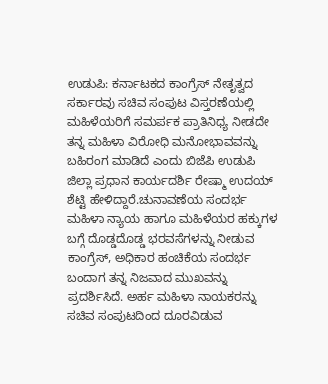ಉಡುಪಿ: ಕರ್ನಾಟಕದ ಕಾಂಗ್ರೆಸ್ ನೇತೃತ್ವದ ಸರ್ಕಾರವು ಸಚಿವ ಸಂಪುಟ ವಿಸ್ತರಣೆಯಲ್ಲಿ ಮಹಿಳೆಯರಿಗೆ ಸಮರ್ಪಕ ಪ್ರಾತಿನಿಧ್ಯ ನೀಡದೇ ತನ್ನ ಮಹಿಳಾ ವಿರೋಧಿ ಮನೋಭಾವವನ್ನು ಬಹಿರಂಗ ಮಾಡಿದೆ ಎಂದು ಬಿಜೆಪಿ ಉಡುಪಿ ಜಿಲ್ಲಾ ಪ್ರಧಾನ ಕಾರ್ಯದರ್ಶಿ ರೇಷ್ಮಾ ಉದಯ್ ಶೆಟ್ಟಿ ಹೇಳಿದ್ದಾರೆ.ಚುನಾವಣೆಯ ಸಂದರ್ಭ ಮಹಿಳಾ ನ್ಯಾಯ ಹಾಗೂ ಮಹಿಳೆಯರ ಹಕ್ಕುಗಳ ಬಗ್ಗೆ ದೊಡ್ಡದೊಡ್ಡ ಭರವಸೆಗಳನ್ನು ನೀಡುವ ಕಾಂಗ್ರೆಸ್, ಅಧಿಕಾರ ಹಂಚಿಕೆಯ ಸಂದರ್ಭ ಬಂದಾಗ ತನ್ನ ನಿಜವಾದ ಮುಖವನ್ನು ಪ್ರದರ್ಶಿಸಿದೆ. ಅರ್ಹ ಮಹಿಳಾ ನಾಯಕರನ್ನು ಸಚಿವ ಸಂಪುಟದಿಂದ ದೂರವಿಡುವ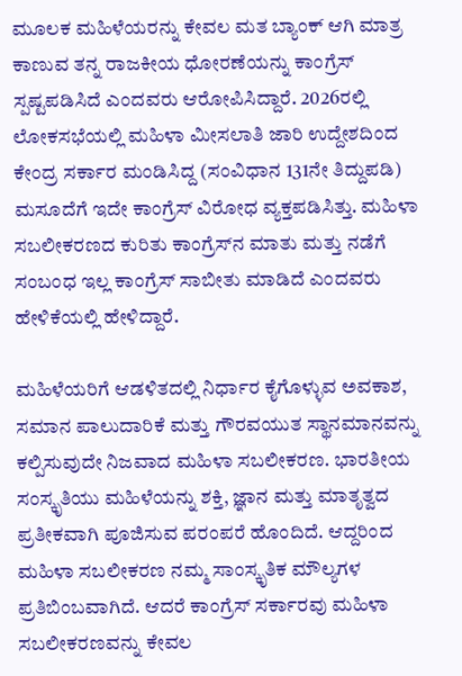ಮೂಲಕ ಮಹಿಳೆಯರನ್ನು ಕೇವಲ ಮತ ಬ್ಯಾಂಕ್ ಆಗಿ ಮಾತ್ರ ಕಾಣುವ ತನ್ನ ರಾಜಕೀಯ ಧೋರಣೆಯನ್ನು ಕಾಂಗ್ರೆಸ್ ಸ್ಪಷ್ಟಪಡಿಸಿದೆ ಎಂದವರು ಆರೋಪಿಸಿದ್ದಾರೆ. 2026ರಲ್ಲಿ ಲೋಕಸಭೆಯಲ್ಲಿ ಮಹಿಳಾ ಮೀಸಲಾತಿ ಜಾರಿ ಉದ್ದೇಶದಿಂದ ಕೇಂದ್ರ ಸರ್ಕಾರ ಮಂಡಿಸಿದ್ದ (ಸಂವಿಧಾನ 131ನೇ ತಿದ್ದುಪಡಿ) ಮಸೂದೆಗೆ ಇದೇ ಕಾಂಗ್ರೆಸ್ ವಿರೋಧ ವ್ಯಕ್ತಪಡಿಸಿತ್ತು. ಮಹಿಳಾ ಸಬಲೀಕರಣದ ಕುರಿತು ಕಾಂಗ್ರೆಸ್‌ನ ಮಾತು ಮತ್ತು ನಡೆಗೆ ಸಂಬಂಧ ಇಲ್ಲ ಕಾಂಗ್ರೆಸ್ ಸಾಬೀತು ಮಾಡಿದೆ ಎಂದವರು ಹೇಳಿಕೆಯಲ್ಲಿ ಹೇಳಿದ್ದಾರೆ.

ಮಹಿಳೆಯರಿಗೆ ಆಡಳಿತದಲ್ಲಿ ನಿರ್ಧಾರ ಕೈಗೊಳ್ಳುವ ಅವಕಾಶ, ಸಮಾನ ಪಾಲುದಾರಿಕೆ ಮತ್ತು ಗೌರವಯುತ ಸ್ಥಾನಮಾನವನ್ನು ಕಲ್ಪಿಸುವುದೇ ನಿಜವಾದ ಮಹಿಳಾ ಸಬಲೀಕರಣ. ಭಾರತೀಯ ಸಂಸ್ಕೃತಿಯು ಮಹಿಳೆಯನ್ನು ಶಕ್ತಿ, ಜ್ಞಾನ ಮತ್ತು ಮಾತೃತ್ವದ ಪ್ರತೀಕವಾಗಿ ಪೂಜಿಸುವ ಪರಂಪರೆ ಹೊಂದಿದೆ. ಆದ್ದರಿಂದ ಮಹಿಳಾ ಸಬಲೀಕರಣ ನಮ್ಮ ಸಾಂಸ್ಕೃತಿಕ ಮೌಲ್ಯಗಳ ಪ್ರತಿಬಿಂಬವಾಗಿದೆ. ಆದರೆ ಕಾಂಗ್ರೆಸ್ ಸರ್ಕಾರವು ಮಹಿಳಾ ಸಬಲೀಕರಣವನ್ನು ಕೇವಲ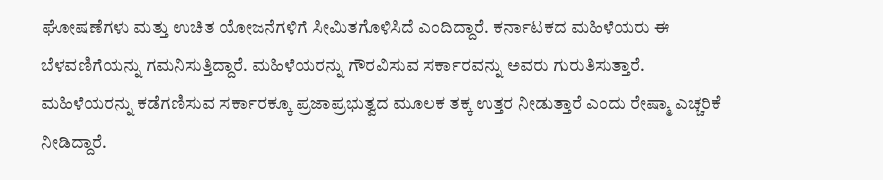ಘೋಷಣೆಗಳು ಮತ್ತು ಉಚಿತ ಯೋಜನೆಗಳಿಗೆ ಸೀಮಿತಗೊಳಿಸಿದೆ ಎಂದಿದ್ದಾರೆ. ಕರ್ನಾಟಕದ ಮಹಿಳೆಯರು ಈ ಬೆಳವಣಿಗೆಯನ್ನು ಗಮನಿಸುತ್ತಿದ್ದಾರೆ. ಮಹಿಳೆಯರನ್ನು ಗೌರವಿಸುವ ಸರ್ಕಾರವನ್ನು ಅವರು ಗುರುತಿಸುತ್ತಾರೆ. ಮಹಿಳೆಯರನ್ನು ಕಡೆಗಣಿಸುವ ಸರ್ಕಾರಕ್ಕೂ ಪ್ರಜಾಪ್ರಭುತ್ವದ ಮೂಲಕ ತಕ್ಕ ಉತ್ತರ ನೀಡುತ್ತಾರೆ ಎಂದು ರೇಷ್ಮಾ ಎಚ್ಚರಿಕೆ ನೀಡಿದ್ದಾರೆ.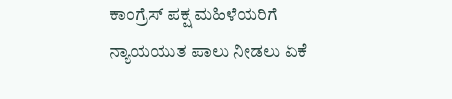ಕಾಂಗ್ರೆಸ್ ಪಕ್ಷ ಮಹಿಳೆಯರಿಗೆ ನ್ಯಾಯಯುತ ಪಾಲು ನೀಡಲು ಏಕೆ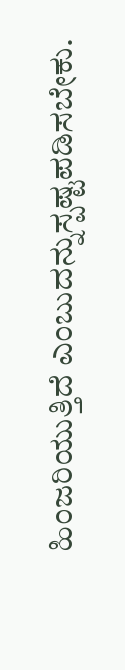ಹಿಂಜರಿಯುತ್ತಿದೆ ಎಂಬುದನ್ನುಸ್ಪಷ್ಟಪಡಿಸಬೇಕು.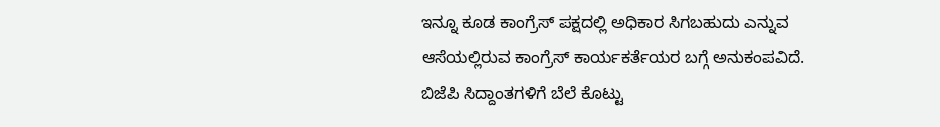ಇನ್ನೂ ಕೂಡ ಕಾಂಗ್ರೆಸ್ ಪಕ್ಷದಲ್ಲಿ ಅಧಿಕಾರ ಸಿಗಬಹುದು ಎನ್ನುವ ಆಸೆಯಲ್ಲಿರುವ ಕಾಂಗ್ರೆಸ್ ಕಾರ್ಯಕರ್ತೆಯರ ಬಗ್ಗೆ ಅನುಕಂಪವಿದೆ. ಬಿಜೆಪಿ ಸಿದ್ದಾಂತಗಳಿಗೆ ಬೆಲೆ ಕೊಟ್ಟು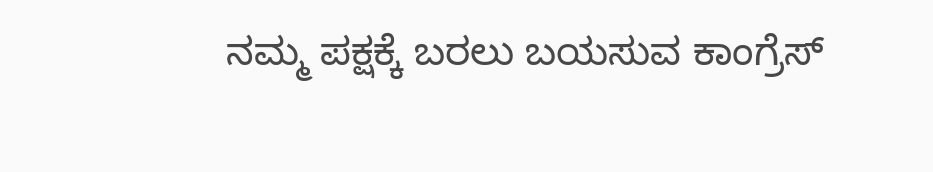ನಮ್ಮ ಪಕ್ಷಕ್ಕೆ ಬರಲು ಬಯಸುವ ಕಾಂಗ್ರೆಸ್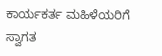ಕಾರ್ಯಕರ್ತ ಮಹಿಳೆಯರಿಗೆ ಸ್ವಾಗತ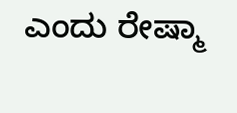ಎಂದು ರೇಷ್ಮಾ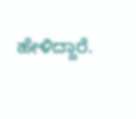ಹೇಳಿದ್ದಾರೆ.